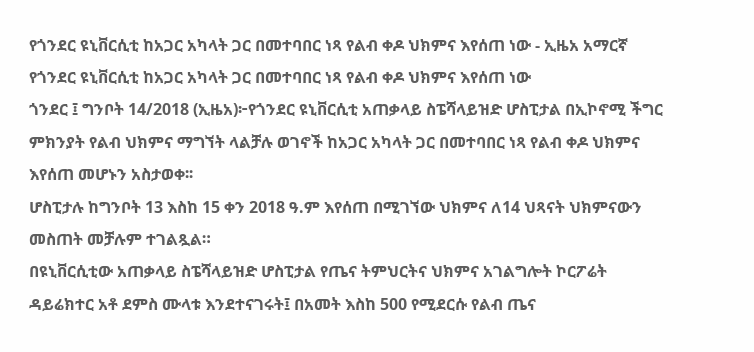የጎንደር ዩኒቨርሲቲ ከአጋር አካላት ጋር በመተባበር ነጻ የልብ ቀዶ ህክምና እየሰጠ ነው - ኢዜአ አማርኛ
የጎንደር ዩኒቨርሲቲ ከአጋር አካላት ጋር በመተባበር ነጻ የልብ ቀዶ ህክምና እየሰጠ ነው
ጎንደር ፤ ግንቦት 14/2018 (ኢዜአ)፦የጎንደር ዩኒቨርሲቲ አጠቃላይ ስፔሻላይዝድ ሆስፒታል በኢኮኖሚ ችግር ምክንያት የልብ ህክምና ማግኘት ላልቻሉ ወገኖች ከአጋር አካላት ጋር በመተባበር ነጻ የልብ ቀዶ ህክምና እየሰጠ መሆኑን አስታወቀ፡፡
ሆስፒታሉ ከግንቦት 13 እስከ 15 ቀን 2018 ዓ.ም እየሰጠ በሚገኘው ህክምና ለ14 ህጻናት ህክምናውን መስጠት መቻሉም ተገልጿል።
በዩኒቨርሲቲው አጠቃላይ ስፔሻላይዝድ ሆስፒታል የጤና ትምህርትና ህክምና አገልግሎት ኮርፖሬት ዳይሬክተር አቶ ደምስ ሙላቱ እንደተናገሩት፤ በአመት እስከ 500 የሚደርሱ የልብ ጤና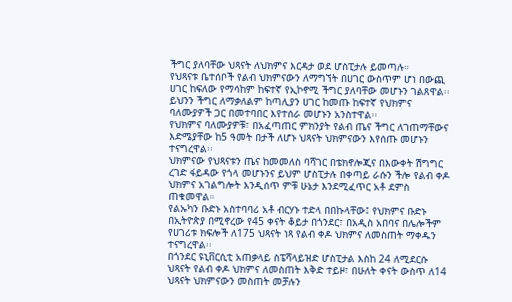ችግር ያለባቸው ህጻናት ለህክምና እርዳታ ወደ ሆስፒታሉ ይመጣሉ።
የህጻናቱ ቤተሰቦች የልብ ህክምናውን ለማግኘት በሀገር ውስጥም ሆነ በውጪ ሀገር ከፍለው የማሳከም ከፍተኛ የኢኮኖሚ ችግር ያለባቸው መሆኑን ገልጸዋል፡፡
ይህንን ችግር ለማቃለልም ከጣሊያን ሀገር ከመጡ ከፍተኛ የህክምና ባለሙያዎች ጋር በመተባበር እየተሰራ መሆኑን አንስተዋል፡፡
የህክምና ባለሙያዎቹ፣ በአፈጣጠር ምክንያት የልብ ጤና ችግር ለገጠማቸውና እድሜያቸው ከ5 ዓመት በታች ለሆኑ ህጻናት ህክምናውን እየሰጡ መሆኑን ተናግረዋል፡፡
ህክምናው የህጻናቱን ጤና ከመመለስ ባሻገር በቴክኖሎጂና በእውቀት ሽግግር ረገድ ፋይዳው የጎላ መሆኑንና ይህም ሆስፒታሉ በቀጣይ ራሱን ችሎ የልብ ቀዶ ህክምና አገልግሎት እንዲሰጥ ምቹ ሁኔታ እንደሚፈጥር አቶ ደምስ ጠቁመዋል።
የልኡካን ቡድኑ አስተባባሪ አቶ ብርሃኑ ተድላ በበኩላቸው፤ የህክምና ቡድኑ በኢትዮጵያ በሚኖረው የ45 ቀናት ቆይታ በጎንደር፣ በአዲስ አበባና በሌሎችም የሀገሪቱ ክፍሎች ለ175 ህጻናት ነጻ የልብ ቀዶ ህክምና ለመስጠት ማቀዱን ተናግረዋል፡፡
በጎንደር ዩኒቨርሲቲ አጠቃላይ ስፔሻላይዝድ ሆስፒታል እስከ 24 ለሚደርሱ ህጻናት የልብ ቀዶ ህክምና ለመስጠት እቅድ ተይዞ፣ በሁለት ቀናት ውስጥ ለ14 ህጻናት ህክምናውን መስጠት መቻሉን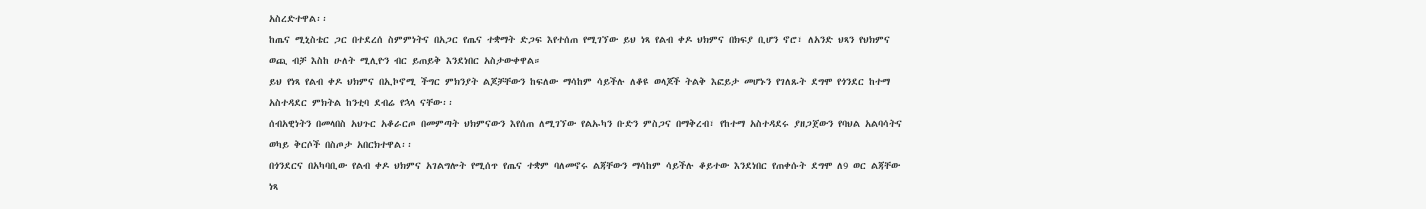አስረድተዋል፡፡
ከጤና ሚኒስቴር ጋር በተደረሰ ስምምነትና በአጋር የጤና ተቋማት ድጋፍ እየተሰጠ የሚገኘው ይህ ነጻ የልብ ቀዶ ህክምና በክፍያ ቢሆን ኖሮ፣ ለአንድ ህጻን የህክምና ወጪ ብቻ እስከ ሁለት ሚሊዮን ብር ይጠይቅ እንደነበር አስታውቀዋል።
ይህ የነጻ የልብ ቀዶ ህክምና በኢኮኖሚ ችግር ምክንያት ልጆቻቸውን ከፍለው ማሳከም ሳይችሉ ለቆዩ ወላጆች ትልቅ እፎይታ መሆኑን የገለጹት ደግሞ የጎንደር ከተማ አስተዳደር ምክትል ከንቲባ ደብሬ የኋላ ናቸው፡፡
ሰብአዊነትን በመላበስ አህጉር አቆራርጦ በመምጣት ህክምናውን እየሰጠ ለሚገኘው የልኡካን ቡድን ምስጋና በማቅረብ፣ የከተማ አስተዳደሩ ያዘጋጀውን የባህል አልባሳትና ወካይ ቅርሶች በስጦታ አበርክተዋል፡፡
በጎንደርና በአካባቢው የልብ ቀዶ ህክምና አገልግሎት የሚሰጥ የጤና ተቋም ባለመኖሩ ልጃቸውን ማሳከም ሳይችሉ ቆይተው እንደነበር የጠቀሱት ደግሞ ለ9 ወር ልጃቸው ነጻ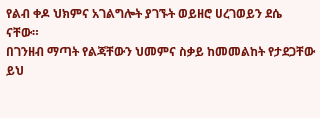የልብ ቀዶ ህክምና አገልግሎት ያገኙት ወይዘሮ ሀረገወይን ደሴ ናቸው።
በገንዘብ ማጣት የልጃቸውን ህመምና ስቃይ ከመመልከት የታደጋቸው ይህ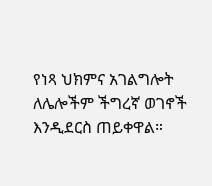የነጻ ህክምና አገልግሎት ለሌሎችም ችግረኛ ወገኖች እንዲደርስ ጠይቀዋል።